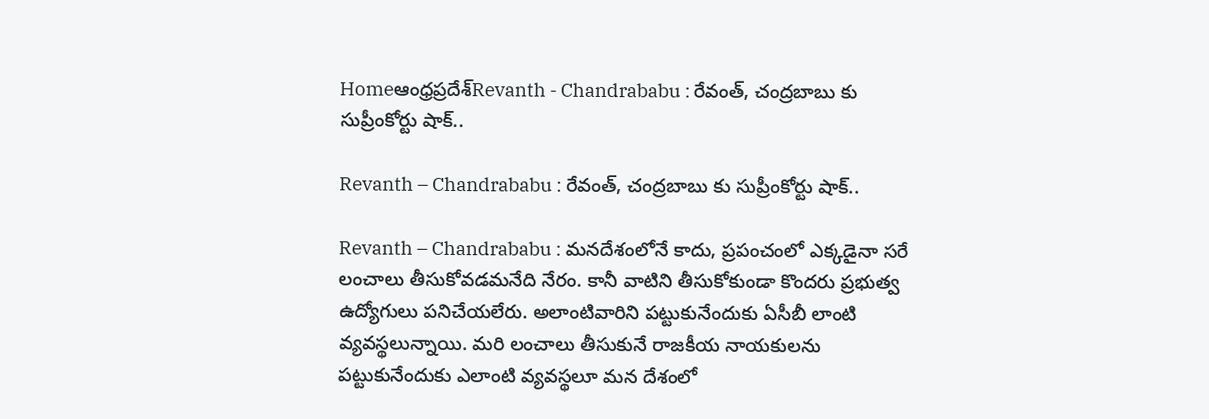Homeఆంధ్రప్రదేశ్‌Revanth - Chandrababu : రేవంత్, చంద్రబాబు కు సుప్రీంకోర్టు షాక్..

Revanth – Chandrababu : రేవంత్, చంద్రబాబు కు సుప్రీంకోర్టు షాక్..

Revanth – Chandrababu : మనదేశంలోనే కాదు, ప్రపంచంలో ఎక్కడైనా సరే లంచాలు తీసుకోవడమనేది నేరం. కానీ వాటిని తీసుకోకుండా కొందరు ప్రభుత్వ ఉద్యోగులు పనిచేయలేరు. అలాంటివారిని పట్టుకునేందుకు ఏసీబీ లాంటి వ్యవస్థలున్నాయి. మరి లంచాలు తీసుకునే రాజకీయ నాయకులను పట్టుకునేందుకు ఎలాంటి వ్యవస్థలూ మన దేశంలో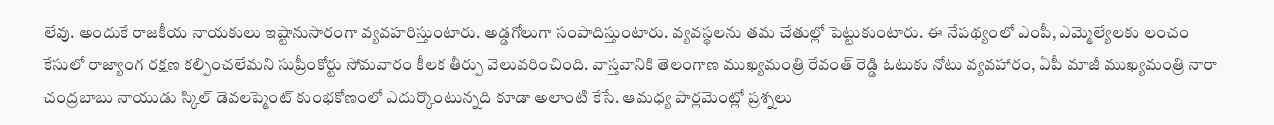లేవు. అందుకే రాజకీయ నాయకులు ఇష్టానుసారంగా వ్యవహరిస్తుంటారు. అడ్డగోలుగా సంపాదిస్తుంటారు. వ్యవస్థలను తమ చేతుల్లో పెట్టుకుంటారు. ఈ నేపథ్యంలో ఎంపీ, ఎమ్మెల్యేలకు లంచం కేసులో రాజ్యాంగ రక్షణ కల్పించలేమని సుప్రీంకోర్టు సోమవారం కీలక తీర్పు వెలువరించింది. వాస్తవానికి తెలంగాణ ముఖ్యమంత్రి రేవంత్ రెడ్డి ఓటుకు నోటు వ్యవహారం, ఏపీ మాజీ ముఖ్యమంత్రి నారా చంద్రబాబు నాయుడు స్కిల్ డెవలప్మెంట్ కుంభకోణంలో ఎదుర్కొంటున్నది కూడా అలాంటి కేసే. ఆమధ్య పార్లమెంట్లో ప్రశ్నలు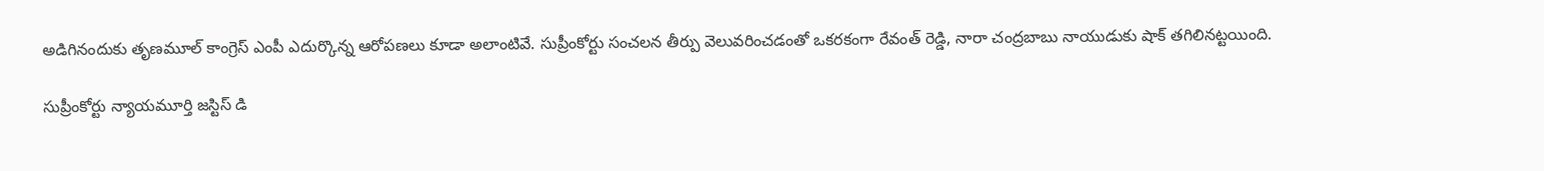అడిగినందుకు తృణమూల్ కాంగ్రెస్ ఎంపీ ఎదుర్కొన్న ఆరోపణలు కూడా అలాంటివే. సుప్రీంకోర్టు సంచలన తీర్పు వెలువరించడంతో ఒకరకంగా రేవంత్ రెడ్డి, నారా చంద్రబాబు నాయుడుకు షాక్ తగిలినట్టయింది.

సుప్రీంకోర్టు న్యాయమూర్తి జస్టిస్ డి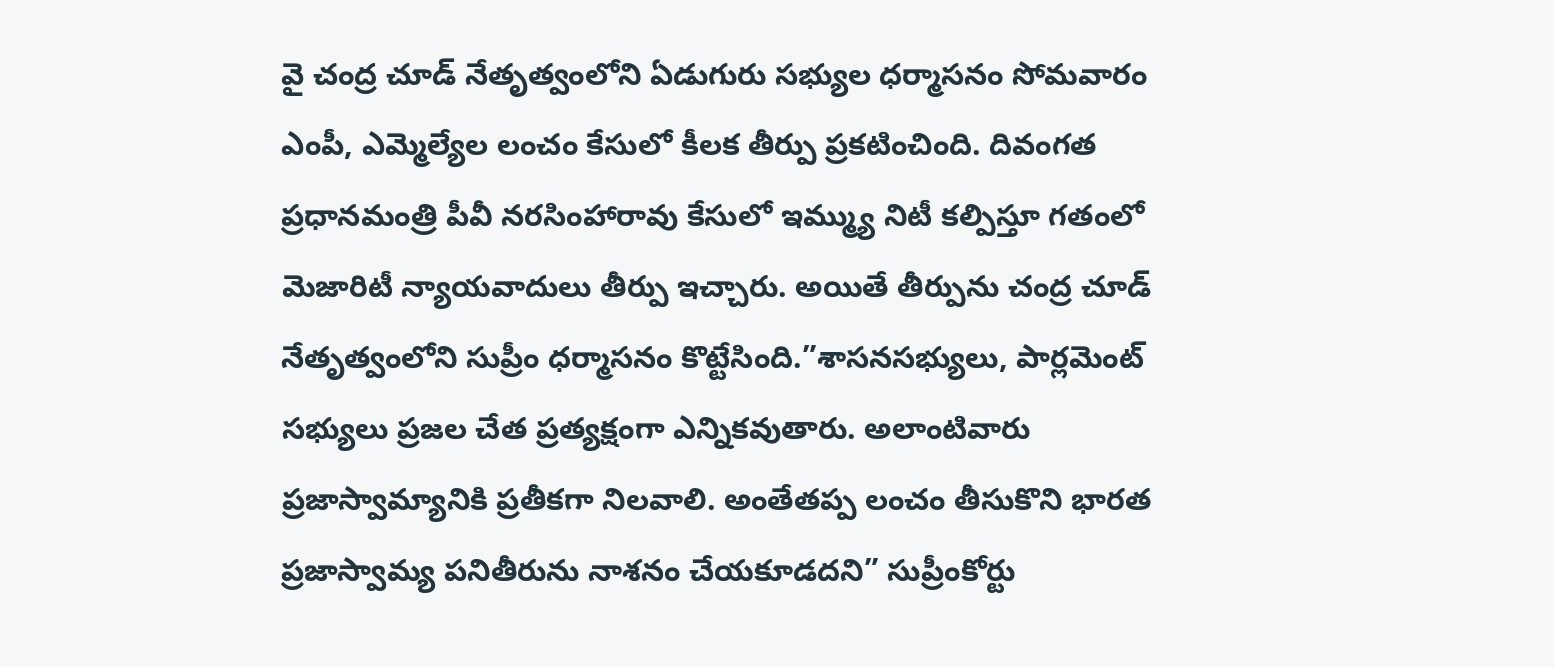వై చంద్ర చూడ్ నేతృత్వంలోని ఏడుగురు సభ్యుల ధర్మాసనం సోమవారం ఎంపీ, ఎమ్మెల్యేల లంచం కేసులో కీలక తీర్పు ప్రకటించింది. దివంగత ప్రధానమంత్రి పీవీ నరసింహారావు కేసులో ఇమ్మ్యు నిటీ కల్పిస్తూ గతంలో మెజారిటీ న్యాయవాదులు తీర్పు ఇచ్చారు. అయితే తీర్పును చంద్ర చూడ్ నేతృత్వంలోని సుప్రీం ధర్మాసనం కొట్టేసింది.”శాసనసభ్యులు, పార్లమెంట్ సభ్యులు ప్రజల చేత ప్రత్యక్షంగా ఎన్నికవుతారు. అలాంటివారు ప్రజాస్వామ్యానికి ప్రతీకగా నిలవాలి. అంతేతప్ప లంచం తీసుకొని భారత ప్రజాస్వామ్య పనితీరును నాశనం చేయకూడదని” సుప్రీంకోర్టు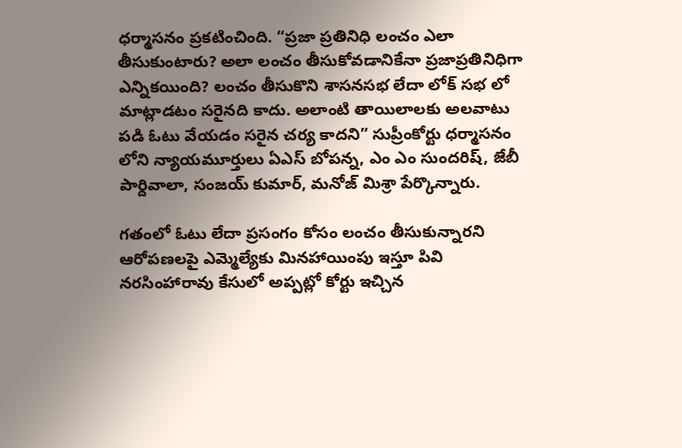ధర్మాసనం ప్రకటించింది. “ప్రజా ప్రతినిధి లంచం ఎలా తీసుకుంటారు? అలా లంచం తీసుకోవడానికేనా ప్రజాప్రతినిధిగా ఎన్నికయింది? లంచం తీసుకొని శాసనసభ లేదా లోక్ సభ లో మాట్లాడటం సరైనది కాదు. అలాంటి తాయిలాలకు అలవాటు పడి ఓటు వేయడం సరైన చర్య కాదని” సుప్రీంకోర్టు ధర్మాసనం లోని న్యాయమూర్తులు ఏఎస్ బోపన్న, ఎం ఎం సుందరిష్, జేబీ పార్దివాలా, సంజయ్ కుమార్, మనోజ్ మిశ్రా పేర్కొన్నారు.

గతంలో ఓటు లేదా ప్రసంగం కోసం లంచం తీసుకున్నారని ఆరోపణలపై ఎమ్మెల్యేకు మినహాయింపు ఇస్తూ పివి నరసింహారావు కేసులో అప్పట్లో కోర్టు ఇచ్చిన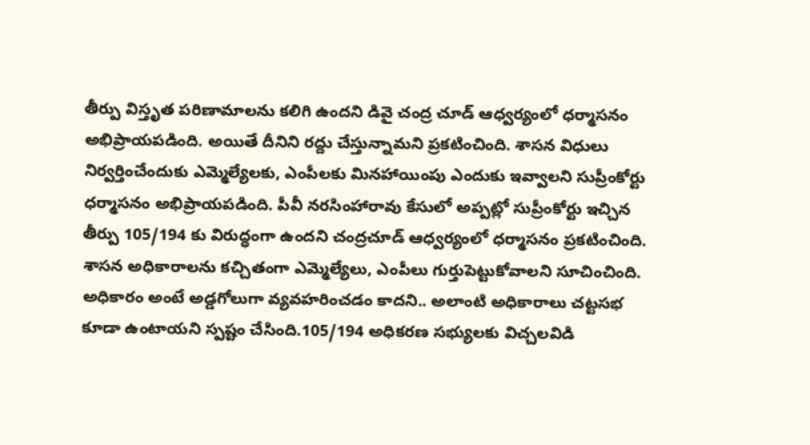తీర్పు విస్తృత పరిణామాలను కలిగి ఉందని డివై చంద్ర చూడ్ ఆధ్వర్యంలో ధర్మాసనం అభిప్రాయపడింది. అయితే దీనిని రద్దు చేస్తున్నామని ప్రకటించింది. శాసన విధులు నిర్వర్తించేందుకు ఎమ్మెల్యేలకు, ఎంపీలకు మినహాయింపు ఎందుకు ఇవ్వాలని సుప్రీంకోర్టు ధర్మాసనం అభిప్రాయపడింది. పీవీ నరసింహారావు కేసులో అప్పట్లో సుప్రీంకోర్టు ఇచ్చిన తీర్పు 105/194 కు విరుద్ధంగా ఉందని చంద్రచూడ్ ఆధ్వర్యంలో ధర్మాసనం ప్రకటించింది. శాసన అధికారాలను కచ్చితంగా ఎమ్మెల్యేలు, ఎంపీలు గుర్తుపెట్టుకోవాలని సూచించింది. అధికారం అంటే అడ్డగోలుగా వ్యవహరించడం కాదని.. అలాంటి అధికారాలు చట్టసభ కూడా ఉంటాయని స్పష్టం చేసింది.105/194 అధికరణ సభ్యులకు విచ్చలవిడి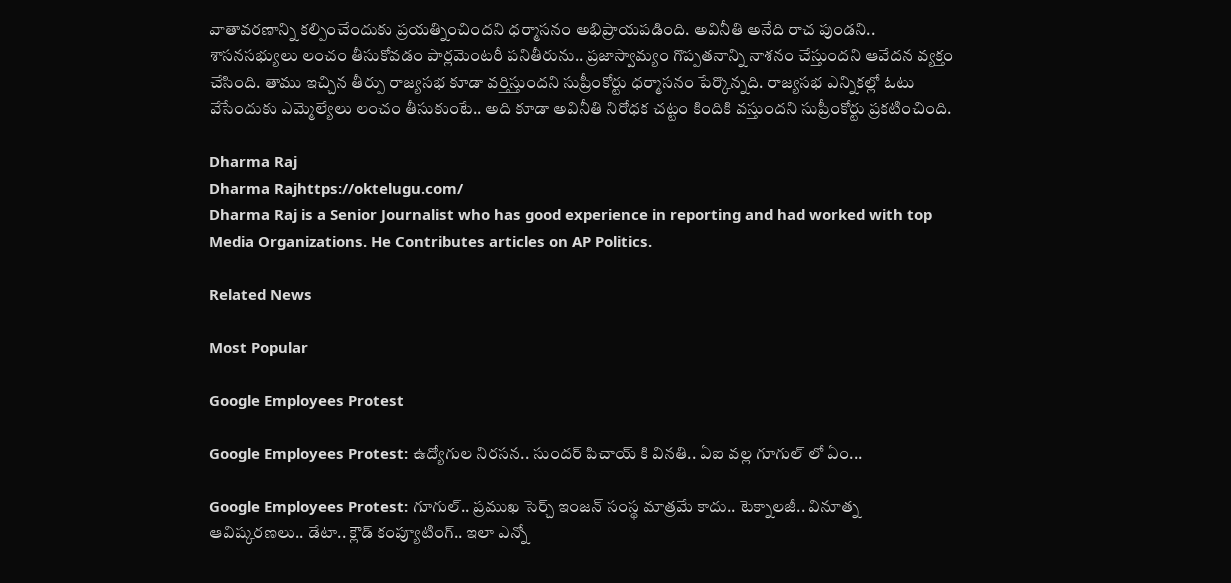వాతావరణాన్ని కల్పించేందుకు ప్రయత్నించిందని ధర్మాసనం అభిప్రాయపడింది. అవినీతి అనేది రాచ పుండని.. శాసనసభ్యులు లంచం తీసుకోవడం పార్లమెంటరీ పనితీరును.. ప్రజాస్వామ్యం గొప్పతనాన్ని నాశనం చేస్తుందని ఆవేదన వ్యక్తం చేసింది. తాము ఇచ్చిన తీర్పు రాజ్యసభ కూడా వర్తిస్తుందని సుప్రీంకోర్టు ధర్మాసనం పేర్కొన్నది. రాజ్యసభ ఎన్నికల్లో ఓటు వేసేందుకు ఎమ్మెల్యేలు లంచం తీసుకుంటే.. అది కూడా అవినీతి నిరోధక చట్టం కిందికి వస్తుందని సుప్రీంకోర్టు ప్రకటించింది.

Dharma Raj
Dharma Rajhttps://oktelugu.com/
Dharma Raj is a Senior Journalist who has good experience in reporting and had worked with top Media Organizations. He Contributes articles on AP Politics.

Related News

Most Popular

Google Employees Protest

Google Employees Protest: ఉద్యోగుల నిరసన.. సుందర్ పిచాయ్ కి వినతి.. ఏఐ వల్ల గూగుల్ లో ఏం...

Google Employees Protest: గూగుల్.. ప్రముఖ సెర్చ్ ఇంజన్ సంస్థ మాత్రమే కాదు.. టెక్నాలజీ.. వినూత్న ఆవిష్కరణలు.. డేటా.. క్లౌడ్ కంప్యూటింగ్.. ఇలా ఎన్నో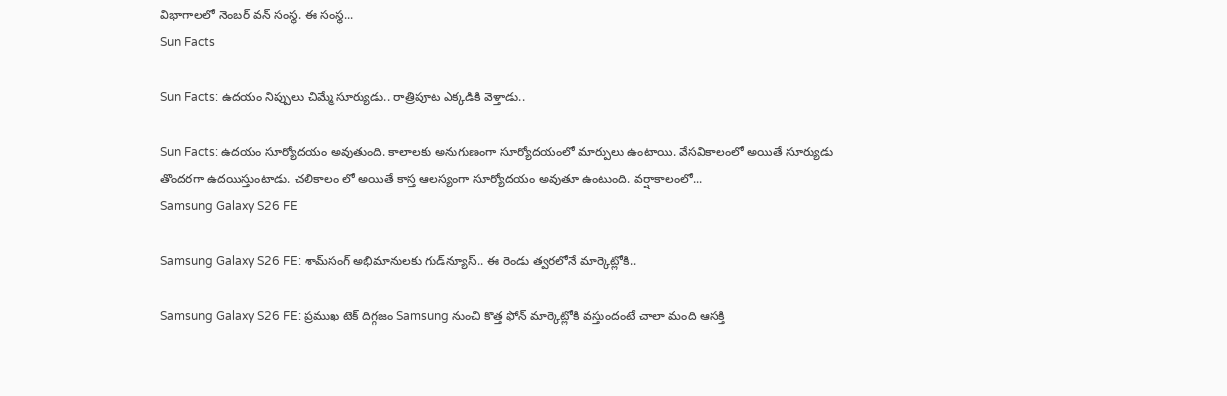విభాగాలలో నెంబర్ వన్ సంస్థ. ఈ సంస్థ...
Sun Facts

Sun Facts: ఉదయం నిప్పులు చిమ్మే సూర్యుడు.. రాత్రిపూట ఎక్కడికి వెళ్తాడు..

Sun Facts: ఉదయం సూర్యోదయం అవుతుంది. కాలాలకు అనుగుణంగా సూర్యోదయంలో మార్పులు ఉంటాయి. వేసవికాలంలో అయితే సూర్యుడు తొందరగా ఉదయిస్తుంటాడు. చలికాలం లో అయితే కాస్త ఆలస్యంగా సూర్యోదయం అవుతూ ఉంటుంది. వర్షాకాలంలో...
Samsung Galaxy S26 FE

Samsung Galaxy S26 FE: శామ్‌సంగ్ అభిమానులకు గుడ్‌న్యూస్.. ఈ రెండు త్వరలోనే మార్కెట్లోకి..

Samsung Galaxy S26 FE: ప్రముఖ టెక్ దిగ్గజం Samsung నుంచి కొత్త ఫోన్ మార్కెట్లోకి వస్తుందంటే చాలా మంది ఆసక్తి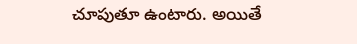చూపుతూ ఉంటారు. అయితే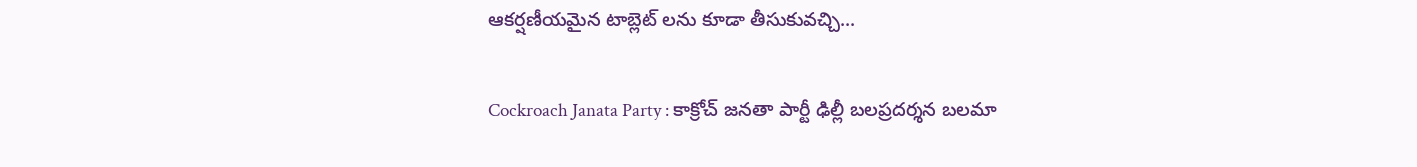ఆకర్షణీయమైన టాబ్లెట్ లను కూడా తీసుకువచ్చి...

Cockroach Janata Party : కాక్రోచ్ జనతా పార్టీ ఢిల్లీ బలప్రదర్శన బలమా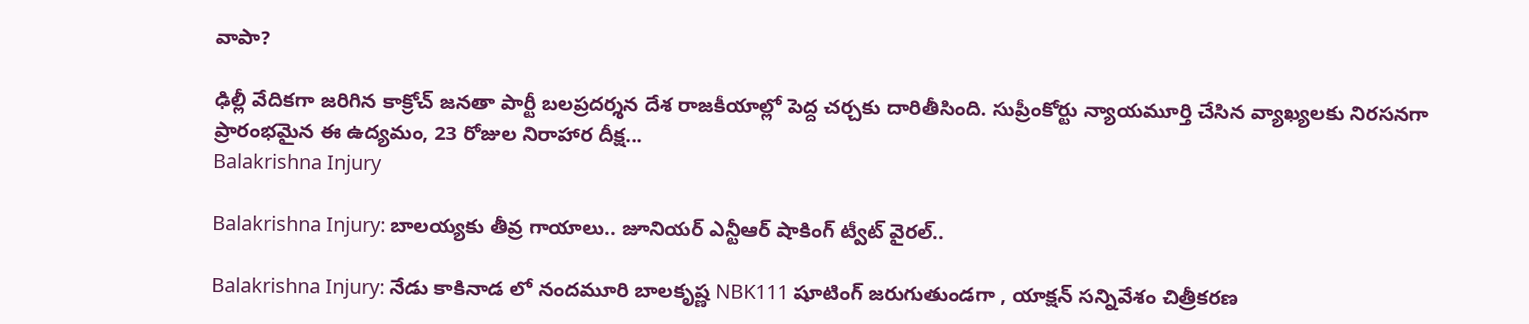వాపా?

ఢిల్లీ వేదికగా జరిగిన కాక్రోచ్ జనతా పార్టీ బలప్రదర్శన దేశ రాజకీయాల్లో పెద్ద చర్చకు దారితీసింది. సుప్రీంకోర్టు న్యాయమూర్తి చేసిన వ్యాఖ్యలకు నిరసనగా ప్రారంభమైన ఈ ఉద్యమం, 23 రోజుల నిరాహార దీక్ష...
Balakrishna Injury

Balakrishna Injury: బాలయ్యకు తీవ్ర గాయాలు.. జూనియర్ ఎన్టీఆర్ షాకింగ్ ట్వీట్ వైరల్..

Balakrishna Injury: నేడు కాకినాడ లో నందమూరి బాలకృష్ణ NBK111 షూటింగ్ జరుగుతుండగా , యాక్షన్ సన్నివేశం చిత్రీకరణ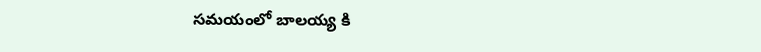సమయంలో బాలయ్య కి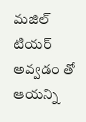మజిల్ టియర్ అవ్వడం తో ఆయన్ని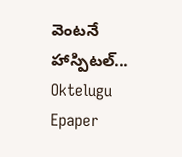వెంటనే హాస్పిటల్...
Oktelugu Epaper